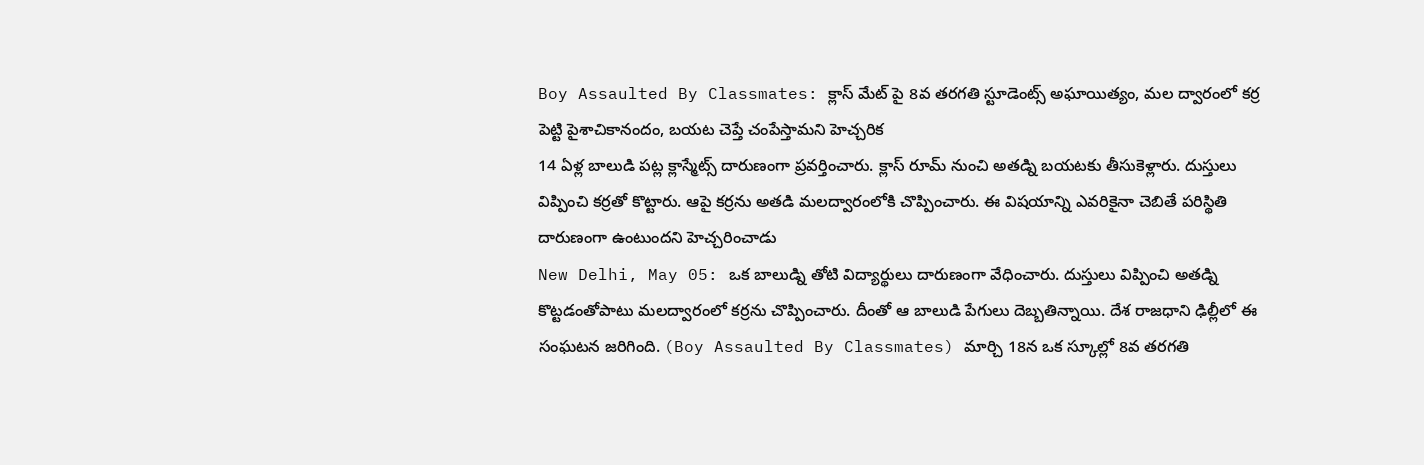Boy Assaulted By Classmates: క్లాస్ మేట్ పై 8వ తరగతి స్టూడెంట్స్ అఘాయిత్యం, మల ద్వారంలో కర్ర పెట్టి పైశాచికానందం, బయట చెప్తే చంపేస్తామని హెచ్చరిక
14 ఏళ్ల బాలుడి పట్ల క్లాస్మేట్స్ దారుణంగా ప్రవర్తించారు. క్లాస్ రూమ్ నుంచి అతడ్ని బయటకు తీసుకెళ్లారు. దుస్తులు విప్పించి కర్రతో కొట్టారు. ఆపై కర్రను అతడి మలద్వారంలోకి చొప్పించారు. ఈ విషయాన్ని ఎవరికైనా చెబితే పరిస్థితి దారుణంగా ఉంటుందని హెచ్చరించాడు
New Delhi, May 05: ఒక బాలుడ్ని తోటి విద్యార్థులు దారుణంగా వేధించారు. దుస్తులు విప్పించి అతడ్ని కొట్టడంతోపాటు మలద్వారంలో కర్రను చొప్పించారు. దీంతో ఆ బాలుడి పేగులు దెబ్బతిన్నాయి. దేశ రాజధాని ఢిల్లీలో ఈ సంఘటన జరిగింది. (Boy Assaulted By Classmates) మార్చి 18న ఒక స్కూల్లో 8వ తరగతి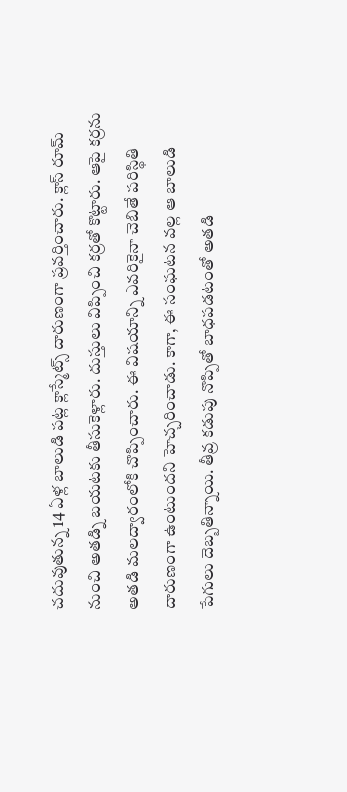చదువుతున్న 14 ఏళ్ల బాలుడి పట్ల క్లాస్మేట్స్ దారుణంగా ప్రవర్తించారు. క్లాస్ రూమ్ నుంచి అతడ్ని బయటకు తీసుకెళ్లారు. దుస్తులు విప్పించి కర్రతో కొట్టారు. ఆపై కర్రను అతడి మలద్వారంలోకి చొప్పించారు. ఈ విషయాన్ని ఎవరికైనా చెబితే పరిస్థితి దారుణంగా ఉంటుందని హెచ్చరించాడు. కాగా, ఈ సంఘటన వల్ల ఆ బాలుడి పేగులు దెబ్బతిన్నాయి. తీవ్ర కడుపు నొప్పితో బాధపడటంతో అతడి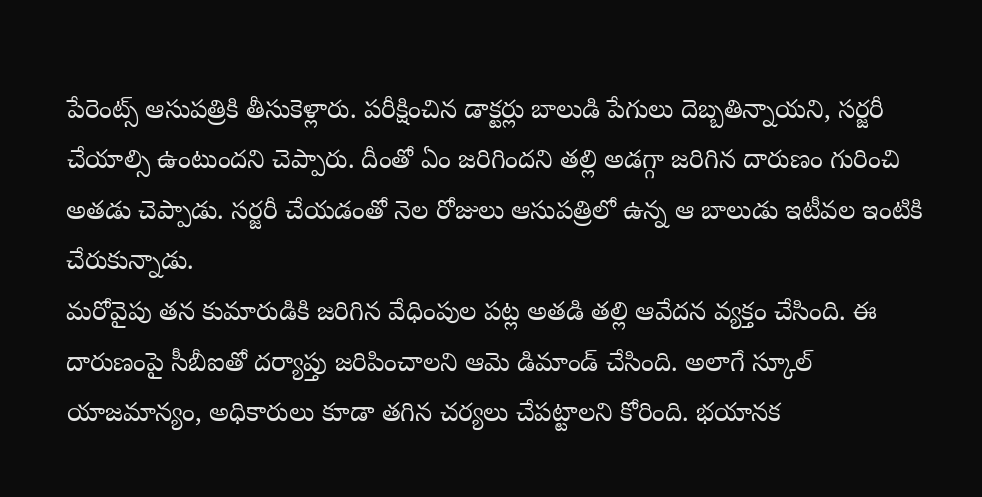పేరెంట్స్ ఆసుపత్రికి తీసుకెళ్లారు. పరీక్షించిన డాక్టర్లు బాలుడి పేగులు దెబ్బతిన్నాయని, సర్జరీ చేయాల్సి ఉంటుందని చెప్పారు. దీంతో ఏం జరిగిందని తల్లి అడగ్గా జరిగిన దారుణం గురించి అతడు చెప్పాడు. సర్జరీ చేయడంతో నెల రోజులు ఆసుపత్రిలో ఉన్న ఆ బాలుడు ఇటీవల ఇంటికి చేరుకున్నాడు.
మరోవైపు తన కుమారుడికి జరిగిన వేధింపుల పట్ల అతడి తల్లి ఆవేదన వ్యక్తం చేసింది. ఈ దారుణంపై సీబీఐతో దర్యాప్తు జరిపించాలని ఆమె డిమాండ్ చేసింది. అలాగే స్కూల్ యాజమాన్యం, అధికారులు కూడా తగిన చర్యలు చేపట్టాలని కోరింది. భయానక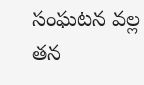సంఘటన వల్ల తన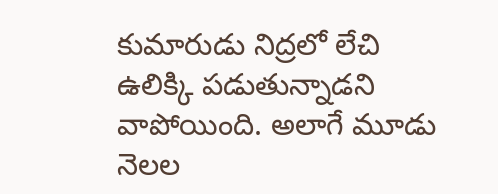కుమారుడు నిద్రలో లేచి ఉలిక్కి పడుతున్నాడని వాపోయింది. అలాగే మూడు నెలల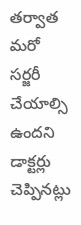తర్వాత మరో సర్జరీ చేయాల్సి ఉందని డాక్టర్లు చెప్పినట్లు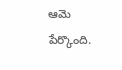ఆమె పేర్కొంది.